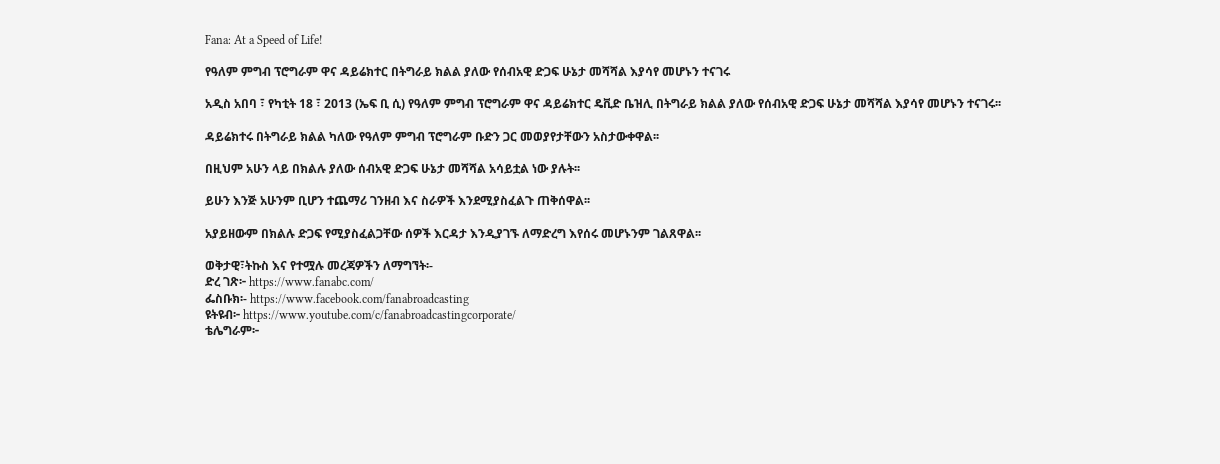Fana: At a Speed of Life!

የዓለም ምግብ ፕሮግራም ዋና ዳይሬክተር በትግራይ ክልል ያለው የሰብአዊ ድጋፍ ሁኔታ መሻሻል እያሳየ መሆኑን ተናገሩ

አዲስ አበባ ፣ የካቲት 18 ፣ 2013 (ኤፍ ቢ ሲ) የዓለም ምግብ ፕሮግራም ዋና ዳይሬክተር ዴቪድ ቤዝሊ በትግራይ ክልል ያለው የሰብአዊ ድጋፍ ሁኔታ መሻሻል እያሳየ መሆኑን ተናገሩ፡፡

ዳይሬክተሩ በትግራይ ክልል ካለው የዓለም ምግብ ፕሮግራም ቡድን ጋር መወያየታቸውን አስታውቀዋል፡፡

በዚህም አሁን ላይ በክልሉ ያለው ሰብአዊ ድጋፍ ሁኔታ መሻሻል አሳይቷል ነው ያሉት፡፡

ይሁን እንጅ አሁንም ቢሆን ተጨማሪ ገንዘብ እና ስራዎች እንደሚያስፈልጉ ጠቅሰዋል፡፡

አያይዘውም በክልሉ ድጋፍ የሚያስፈልጋቸው ሰዎች እርዳታ እንዲያገኙ ለማድረግ እየሰሩ መሆኑንም ገልጸዋል፡፡

ወቅታዊ፣ትኩስ እና የተሟሉ መረጃዎችን ለማግኘት፡-
ድረ ገጽ፦ https://www.fanabc.com/
ፌስቡክ፡- https://www.facebook.com/fanabroadcasting
ዩትዩብ፦ https://www.youtube.com/c/fanabroadcastingcorporate/
ቴሌግራም፦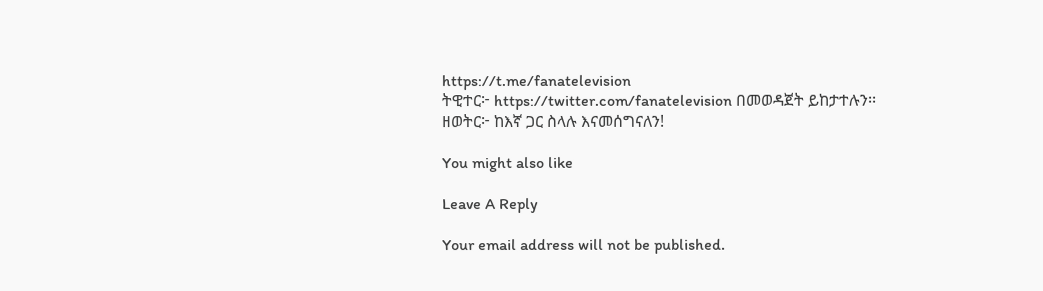https://t.me/fanatelevision
ትዊተር፦ https://twitter.com/fanatelevision በመወዳጀት ይከታተሉን፡፡
ዘወትር፦ ከእኛ ጋር ስላሉ እናመሰግናለን!

You might also like

Leave A Reply

Your email address will not be published.